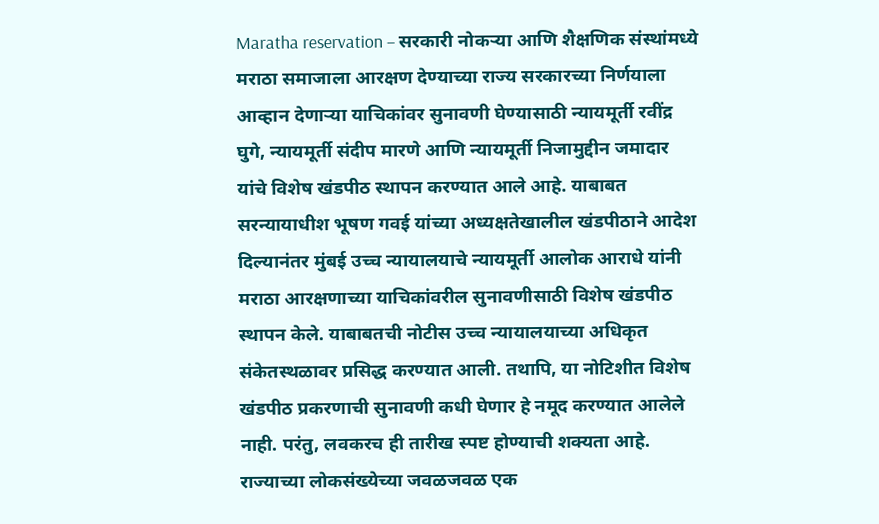Maratha reservation – सरकारी नोकऱ्या आणि शैक्षणिक संस्थांमध्ये मराठा समाजाला आरक्षण देण्याच्या राज्य सरकारच्या निर्णयाला आव्हान देणाऱ्या याचिकांवर सुनावणी घेण्यासाठी न्यायमूर्ती रवींद्र घुगे, न्यायमूर्ती संदीप मारणे आणि न्यायमूर्ती निजामुद्दीन जमादार यांचे विशेष खंडपीठ स्थापन करण्यात आले आहे. याबाबत सरन्यायाधीश भूषण गवई यांच्या अध्यक्षतेखालील खंडपीठाने आदेश दिल्यानंतर मुंबई उच्च न्यायालयाचे न्यायमूर्ती आलोक आराधे यांनी मराठा आरक्षणाच्या याचिकांवरील सुनावणीसाठी विशेष खंडपीठ स्थापन केले. याबाबतची नोटीस उच्च न्यायालयाच्या अधिकृत संकेतस्थळावर प्रसिद्ध करण्यात आली. तथापि, या नोटिशीत विशेष खंडपीठ प्रकरणाची सुनावणी कधी घेणार हे नमूद करण्यात आलेले नाही. परंतु, लवकरच ही तारीख स्पष्ट होण्याची शक्यता आहे. राज्याच्या लोकसंख्येच्या जवळजवळ एक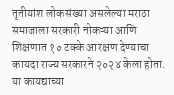तृतीयांश लोकसंख्या असलेल्या मराठा समाजाला सरकारी नोकऱ्या आणि शिक्षणात १० टक्के आरक्षण देण्याचा कायदा राज्य सरकारने २०२४ केला होता. या कायद्याच्या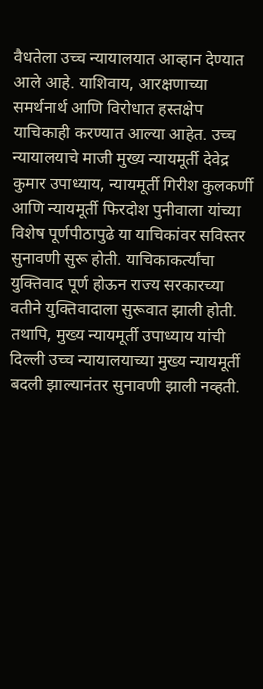वैधतेला उच्च न्यायालयात आव्हान देण्यात आले आहे. याशिवाय, आरक्षणाच्या समर्थनार्थ आणि विरोधात हस्तक्षेप याचिकाही करण्यात आल्या आहेत. उच्च न्यायालयाचे माजी मुख्य न्यायमूर्ती देवेद्र कुमार उपाध्याय, न्यायमूर्ती गिरीश कुलकर्णी आणि न्यायमूर्ती फिरदोश पुनीवाला यांच्या विशेष पूर्णपीठापुढे या याचिकांवर सविस्तर सुनावणी सुरू होती. याचिकाकर्त्यांचा युक्तिवाद पूर्ण होऊन राज्य सरकारच्या वतीने युक्तिवादाला सुरूवात झाली होती. तथापि, मुख्य न्यायमूर्ती उपाध्याय यांची दिल्ली उच्च न्यायालयाच्या मुख्य न्यायमूर्ती बदली झाल्यानंतर सुनावणी झाली नव्हती.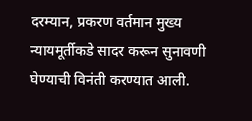दरम्यान, प्रकरण वर्तमान मुख्य न्यायमूर्तीकडे सादर करून सुनावणी घेण्याची विनंती करण्यात आली.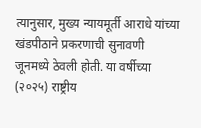त्यानुसार, मुख्य न्यायमूर्ती आराधे यांच्या खंडपीठाने प्रकरणाची सुनावणी जूनमध्ये ठेवली होती. या वर्षीच्या (२०२५) राष्ट्रीय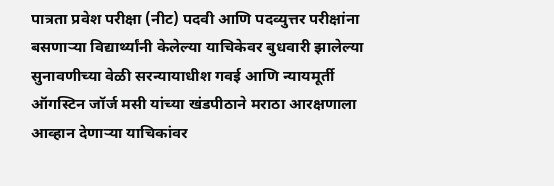पात्रता प्रवेश परीक्षा (नीट) पदवी आणि पदव्युत्तर परीक्षांना बसणाऱ्या विद्यार्थ्यांनी केलेल्या याचिकेवर बुधवारी झालेल्या सुनावणीच्या वेळी सरन्यायाधीश गवई आणि न्यायमूर्ती ऑगस्टिन जॉर्ज मसी यांच्या खंडपीठाने मराठा आरक्षणाला आव्हान देणाऱ्या याचिकांवर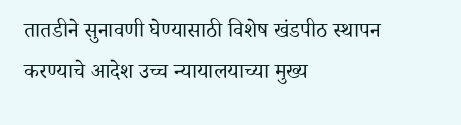तातडीने सुनावणी घेण्यासाठी विशेष खंडपीठ स्थापन करण्याचे आदेश उच्च न्यायालयाच्या मुख्य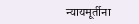न्यायमूर्तीना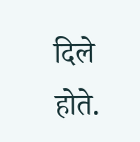दिले होते.